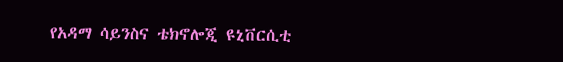የአዳማ ሳይንስና ቴክኖሎጂ ዩኒቨርሲቲ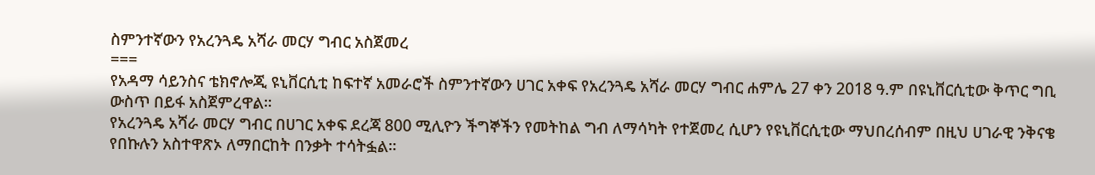ስምንተኛውን የአረንጓዴ አሻራ መርሃ ግብር አስጀመረ
===
የአዳማ ሳይንስና ቴክኖሎጂ ዩኒቨርሲቲ ከፍተኛ አመራሮች ስምንተኛውን ሀገር አቀፍ የአረንጓዴ አሻራ መርሃ ግብር ሐምሌ 27 ቀን 2018 ዓ.ም በዩኒቨርሲቲው ቅጥር ግቢ ውስጥ በይፋ አስጀምረዋል።
የአረንጓዴ አሻራ መርሃ ግብር በሀገር አቀፍ ደረጃ 800 ሚሊዮን ችግኞችን የመትከል ግብ ለማሳካት የተጀመረ ሲሆን የዩኒቨርሲቲው ማህበረሰብም በዚህ ሀገራዊ ንቅናቄ የበኩሉን አስተዋጽኦ ለማበርከት በንቃት ተሳትፏል።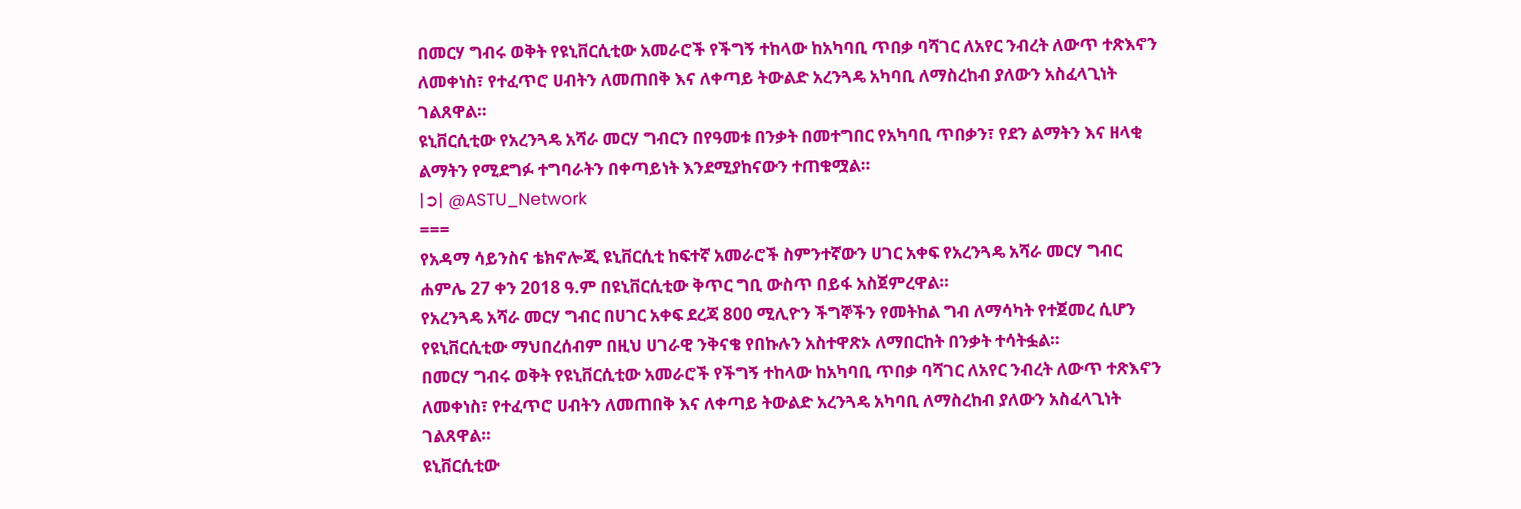በመርሃ ግብሩ ወቅት የዩኒቨርሲቲው አመራሮች የችግኝ ተከላው ከአካባቢ ጥበቃ ባሻገር ለአየር ንብረት ለውጥ ተጽእኖን ለመቀነስ፣ የተፈጥሮ ሀብትን ለመጠበቅ እና ለቀጣይ ትውልድ አረንጓዴ አካባቢ ለማስረከብ ያለውን አስፈላጊነት ገልጸዋል።
ዩኒቨርሲቲው የአረንጓዴ አሻራ መርሃ ግብርን በየዓመቱ በንቃት በመተግበር የአካባቢ ጥበቃን፣ የደን ልማትን እና ዘላቂ ልማትን የሚደግፉ ተግባራትን በቀጣይነት እንደሚያከናውን ተጠቁሟል።
|➲| @ASTU_Network
===
የአዳማ ሳይንስና ቴክኖሎጂ ዩኒቨርሲቲ ከፍተኛ አመራሮች ስምንተኛውን ሀገር አቀፍ የአረንጓዴ አሻራ መርሃ ግብር ሐምሌ 27 ቀን 2018 ዓ.ም በዩኒቨርሲቲው ቅጥር ግቢ ውስጥ በይፋ አስጀምረዋል።
የአረንጓዴ አሻራ መርሃ ግብር በሀገር አቀፍ ደረጃ 800 ሚሊዮን ችግኞችን የመትከል ግብ ለማሳካት የተጀመረ ሲሆን የዩኒቨርሲቲው ማህበረሰብም በዚህ ሀገራዊ ንቅናቄ የበኩሉን አስተዋጽኦ ለማበርከት በንቃት ተሳትፏል።
በመርሃ ግብሩ ወቅት የዩኒቨርሲቲው አመራሮች የችግኝ ተከላው ከአካባቢ ጥበቃ ባሻገር ለአየር ንብረት ለውጥ ተጽእኖን ለመቀነስ፣ የተፈጥሮ ሀብትን ለመጠበቅ እና ለቀጣይ ትውልድ አረንጓዴ አካባቢ ለማስረከብ ያለውን አስፈላጊነት ገልጸዋል።
ዩኒቨርሲቲው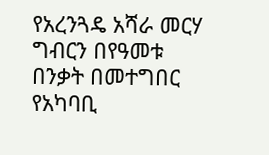የአረንጓዴ አሻራ መርሃ ግብርን በየዓመቱ በንቃት በመተግበር የአካባቢ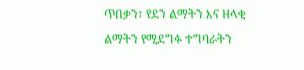ጥበቃን፣ የደን ልማትን እና ዘላቂ ልማትን የሚደግፉ ተግባራትን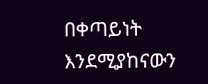በቀጣይነት እንደሚያከናውን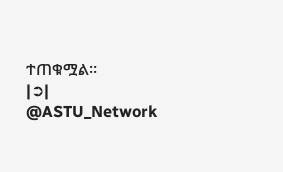ተጠቁሟል።
|➲| @ASTU_Network